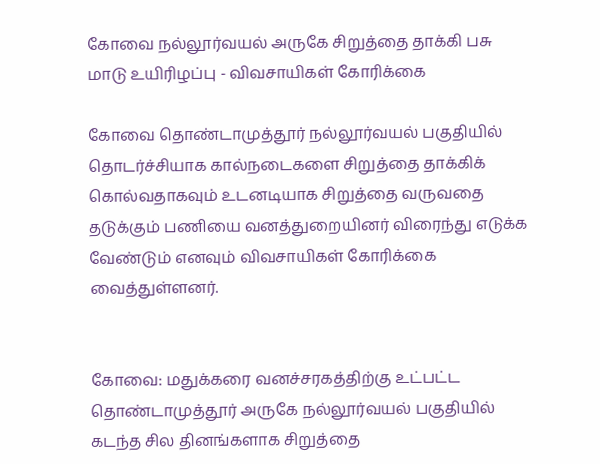கோவை நல்லூர்வயல் அருகே சிறுத்தை தாக்கி பசு மாடு உயிரிழப்பு - விவசாயிகள் கோரிக்கை

கோவை தொண்டாமுத்தூர் நல்லூர்வயல் பகுதியில் தொடர்ச்சியாக கால்நடைகளை சிறுத்தை தாக்கிக் கொல்வதாகவும் உடனடியாக சிறுத்தை வருவதை தடுக்கும் பணியை வனத்துறையினர் விரைந்து எடுக்க வேண்டும் எனவும் விவசாயிகள் கோரிக்கை வைத்துள்ளனர்.


கோவை: மதுக்கரை வனச்சரகத்திற்கு உட்பட்ட தொண்டாமுத்தூர் அருகே நல்லூர்வயல் பகுதியில் கடந்த சில தினங்களாக சிறுத்தை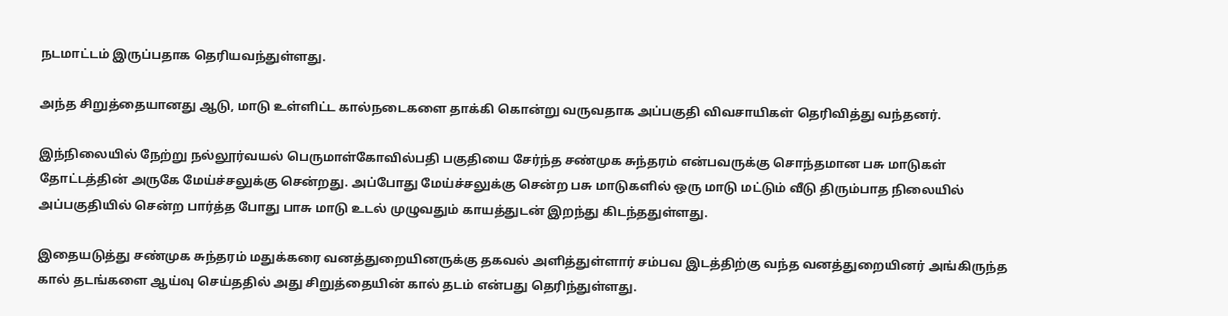நடமாட்டம் இருப்பதாக தெரியவந்துள்ளது.

அந்த சிறுத்தையானது ஆடு, மாடு உள்ளிட்ட கால்நடைகளை தாக்கி கொன்று வருவதாக அப்பகுதி விவசாயிகள் தெரிவித்து வந்தனர்.

இந்நிலையில் நேற்று நல்லூர்வயல் பெருமாள்கோவில்பதி பகுதியை சேர்ந்த சண்முக சுந்தரம் என்பவருக்கு சொந்தமான பசு மாடுகள் தோட்டத்தின் அருகே மேய்ச்சலுக்கு சென்றது. அப்போது மேய்ச்சலுக்கு சென்ற பசு மாடுகளில் ஒரு மாடு மட்டும் வீடு திரும்பாத நிலையில் அப்பகுதியில் சென்ற பார்த்த போது பாசு மாடு உடல் முழுவதும் காயத்துடன் இறந்து கிடந்ததுள்ளது.

இதையடுத்து சண்முக சுந்தரம் மதுக்கரை வனத்துறையினருக்கு தகவல் அளித்துள்ளார் சம்பவ இடத்திற்கு வந்த வனத்துறையினர் அங்கிருந்த கால் தடங்களை ஆய்வு செய்ததில் அது சிறுத்தையின் கால் தடம் என்பது தெரிந்துள்ளது.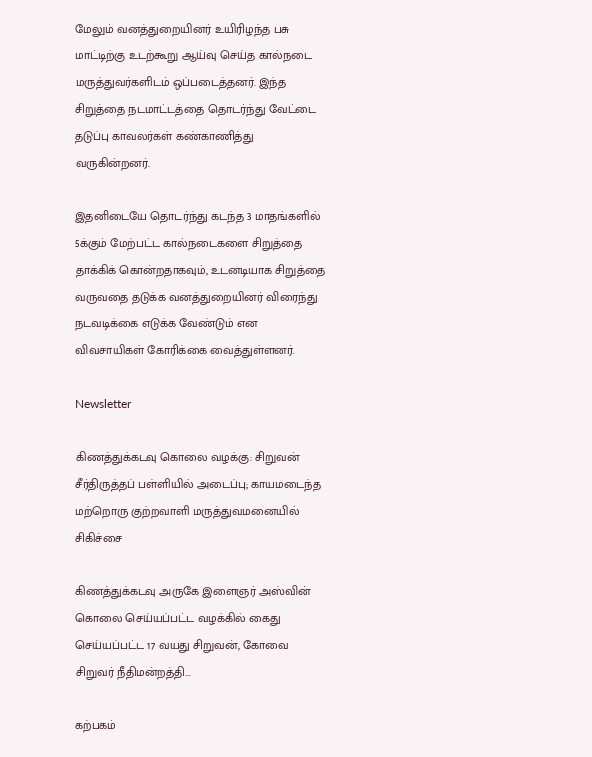மேலும் வனத்துறையினர் உயிரிழந்த பசு மாட்டிற்கு உடற்கூறு ஆய்வு செய்த கால்நடை மருத்துவர்களிடம் ஒப்படைத்தனர். இந்த சிறுத்தை நடமாட்டத்தை தொடர்ந்து வேட்டை தடுப்பு காவலர்கள் கண்காணித்து வருகின்றனர்.

இதனிடையே தொடர்ந்து கடந்த 3 மாதங்களில் 5க்கும் மேற்பட்ட கால்நடைகளை சிறுத்தை தாக்கிக் கொன்றதாகவும், உடனடியாக சிறுத்தை வருவதை தடுக்க வனத்துறையினர் விரைந்து நடவடிக்கை எடுக்க வேண்டும் என விவசாயிகள் கோரிக்கை வைத்துள்ளனர்.

Newsletter

கிணத்துக்கடவு கொலை வழக்கு: சிறுவன் சீர்திருத்தப் பள்ளியில் அடைப்பு; காயமடைந்த மற்றொரு குற்றவாளி மருத்துவமனையில் சிகிச்சை

கிணத்துக்கடவு அருகே இளைஞர் அஸ்வின் கொலை செய்யப்பட்ட வழக்கில் கைது செய்யப்பட்ட 17 வயது சிறுவன், கோவை சிறுவர் நீதிமன்றத்தி...

கற்பகம்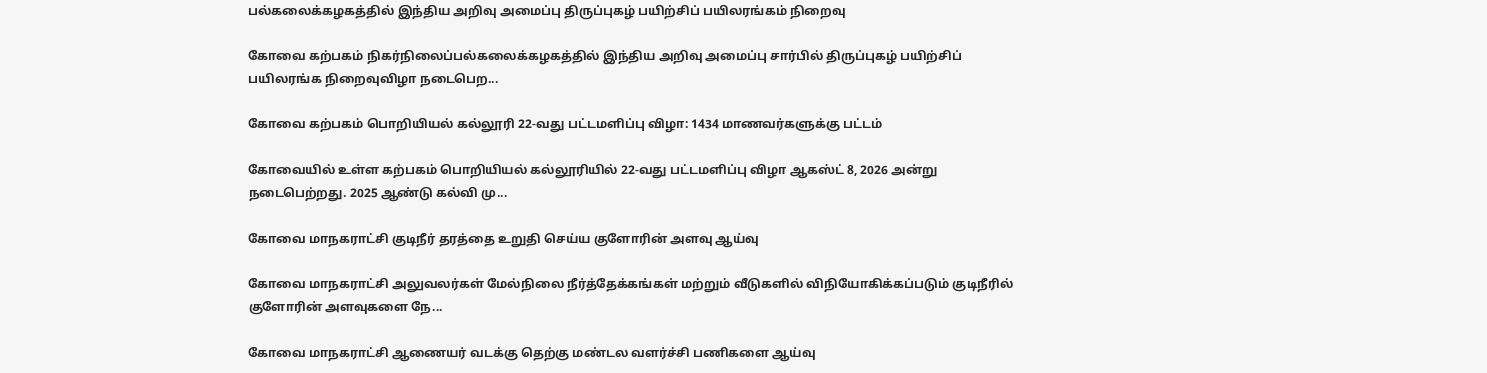பல்கலைக்கழகத்தில் இந்திய அறிவு அமைப்பு திருப்புகழ் பயிற்சிப் பயிலரங்கம் நிறைவு

கோவை கற்பகம் நிகர்நிலைப்பல்கலைக்கழகத்தில் இந்திய அறிவு அமைப்பு சார்பில் திருப்புகழ் பயிற்சிப் பயிலரங்க நிறைவுவிழா நடைபெற...

கோவை கற்பகம் பொறியியல் கல்லூரி 22-வது பட்டமளிப்பு விழா: 1434 மாணவர்களுக்கு பட்டம்

கோவையில் உள்ள கற்பகம் பொறியியல் கல்லூரியில் 22-வது பட்டமளிப்பு விழா ஆகஸ்ட் 8, 2026 அன்று நடைபெற்றது. 2025 ஆண்டு கல்வி மு...

கோவை மாநகராட்சி குடிநீர் தரத்தை உறுதி செய்ய குளோரின் அளவு ஆய்வு

கோவை மாநகராட்சி அலுவலர்கள் மேல்நிலை நீர்த்தேக்கங்கள் மற்றும் வீடுகளில் விநியோகிக்கப்படும் குடிநீரில் குளோரின் அளவுகளை நே...

கோவை மாநகராட்சி ஆணையர் வடக்கு தெற்கு மண்டல வளர்ச்சி பணிகளை ஆய்வு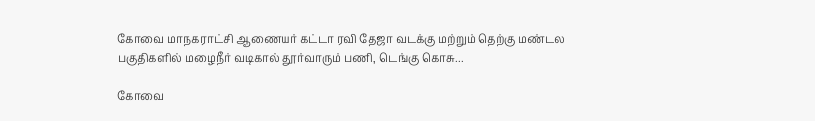கோவை மாநகராட்சி ஆணையர் கட்டா ரவி தேஜா வடக்கு மற்றும் தெற்கு மண்டல பகுதிகளில் மழைநீர் வடிகால் தூர்வாரும் பணி, டெங்கு கொசு...

கோவை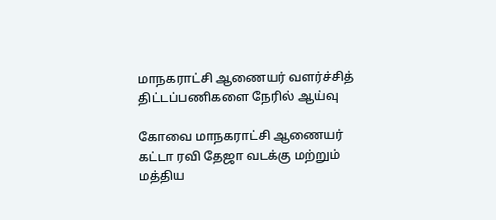மாநகராட்சி ஆணையர் வளர்ச்சித் திட்டப்பணிகளை நேரில் ஆய்வு

கோவை மாநகராட்சி ஆணையர் கட்டா ரவி தேஜா வடக்கு மற்றும் மத்திய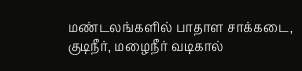மண்டலங்களில் பாதாள சாக்கடை, குடிநீர், மழைநீர் வடிகால்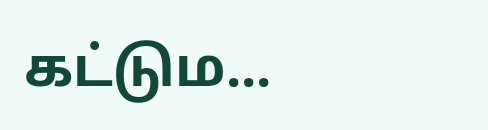கட்டும...